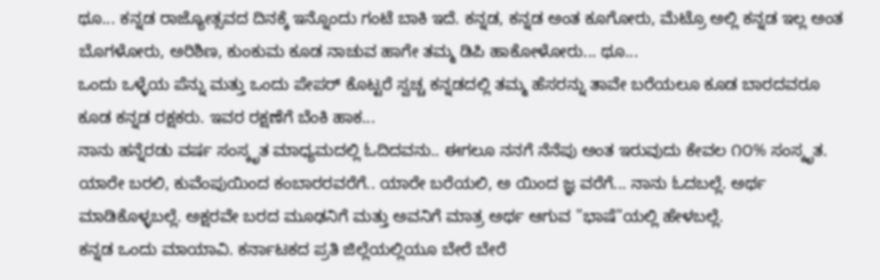ಥೂ... ಕನ್ನಡ ರಾಜ್ಯೋತ್ಸವದ ದಿನಕ್ಕೆ ಇನ್ನೊಂದು ಗಂಟೆ ಬಾಕಿ ಇದೆ. ಕನ್ನಡ, ಕನ್ನಡ ಅಂತ ಕೂಗೋರು, ಮೆಟ್ರೊ ಅಲ್ಲಿ ಕನ್ನಡ ಇಲ್ಲ ಅಂತ ಬೊಗಳೋರು, ಅರಿಶಿಣ, ಕುಂಕುಮ ಕೂಡ ನಾಚುವ ಹಾಗೇ ತಮ್ಮ ಡಿಪಿ ಹಾಕೋಳೋರು... ಥೂ...
ಒಂದು ಒಳ್ಳೆಯ ಪೆನ್ನು ಮತ್ತು ಒಂದು ಪೇಪರ್ ಕೊಟ್ಟರೆ ಸ್ವಚ್ಚ ಕನ್ನಡದಲ್ಲಿ ತಮ್ಮ ಹೆಸರನ್ನು ತಾವೇ ಬರೆಯಲೂ ಕೂಡ ಬಾರದವರೂ ಕೂಡ ಕನ್ನಡ ರಕ್ಷಕರು. ಇವರ ರಕ್ಷಣೆಗೆ ಬೆಂಕಿ ಹಾಕ...
ನಾನು ಹನ್ನೆರಡು ವರ್ಷ ಸಂಸ್ಕೃತ ಮಾಧ್ಯಮದಲ್ಲಿ ಓದಿದವನು.. ಈಗಲೂ ನನಗೆ ನೆನೆಪು ಅಂತ ಇರುವುದು ಕೇವಲ ೧೦% ಸಂಸ್ಕೃತ. ಯಾರೇ ಬರಲಿ, ಕುವೆಂಪುಯಿಂದ ಕಂಬಾರರವರೆಗೆ.. ಯಾರೇ ಬರೆಯಲಿ, ಅ ಯಿಂದ ಜ್ಞ ವರೆಗೆ... ನಾನು ಓದಬಲ್ಲೆ. ಅರ್ಥ ಮಾಡಿಕೊಳ್ಳಬಲ್ಲೆ. ಅಕ್ಷರವೇ ಬರದ ಮೂಢನಿಗೆ ಮತ್ತು ಅವನಿಗೆ ಮಾತ್ರ ಅರ್ಥ ಆಗುವ "ಭಾಷೆ"ಯಲ್ಲಿ ಹೇಳಬಲ್ಲೆ.
ಕನ್ನಡ ಒಂದು ಮಾಯಾವಿ. ಕರ್ನಾಟಕದ ಪ್ರತಿ ಜಿಲ್ಲೆಯಲ್ಲಿಯೂ ಬೇರೆ ಬೇರೆ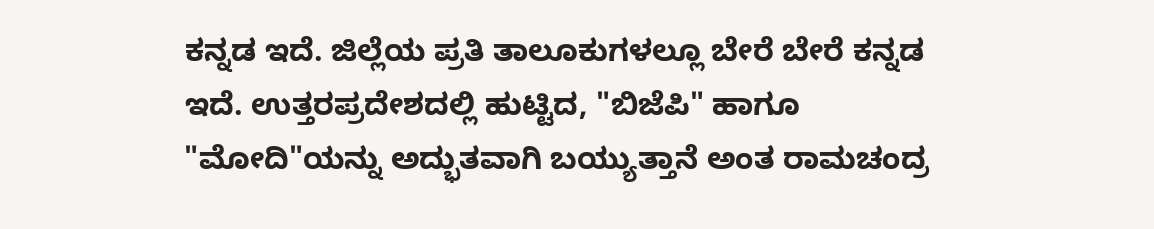ಕನ್ನಡ ಇದೆ. ಜಿಲ್ಲೆಯ ಪ್ರತಿ ತಾಲೂಕುಗಳಲ್ಲೂ ಬೇರೆ ಬೇರೆ ಕನ್ನಡ ಇದೆ. ಉತ್ತರಪ್ರದೇಶದಲ್ಲಿ ಹುಟ್ಟಿದ, "ಬಿಜೆಪಿ" ಹಾಗೂ "ಮೋದಿ"ಯನ್ನು ಅದ್ಭುತವಾಗಿ ಬಯ್ಯುತ್ತಾನೆ ಅಂತ ರಾಮಚಂದ್ರ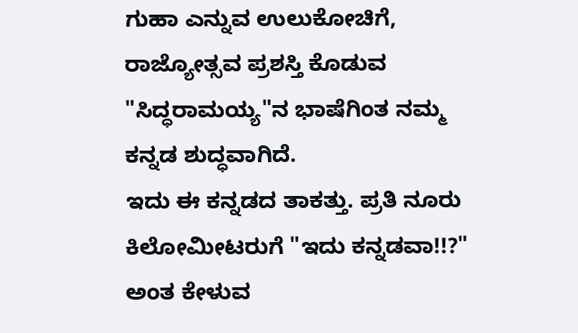ಗುಹಾ ಎನ್ನುವ ಉಲುಕೋಚಿಗೆ, ರಾಜ್ಯೋತ್ಸವ ಪ್ರಶಸ್ತಿ ಕೊಡುವ "ಸಿದ್ಧರಾಮಯ್ಯ"ನ ಭಾಷೆಗಿಂತ ನಮ್ಮ ಕನ್ನಡ ಶುದ್ಧವಾಗಿದೆ.
ಇದು ಈ ಕನ್ನಡದ ತಾಕತ್ತು. ಪ್ರತಿ ನೂರು ಕಿಲೋಮೀಟರುಗೆ "ಇದು ಕನ್ನಡವಾ!!?" ಅಂತ ಕೇಳುವ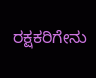ರಕ್ಷಕರಿಗೇನು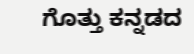ಗೊತ್ತು ಕನ್ನಡದ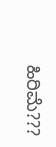ಹಿರಿಮೆ???